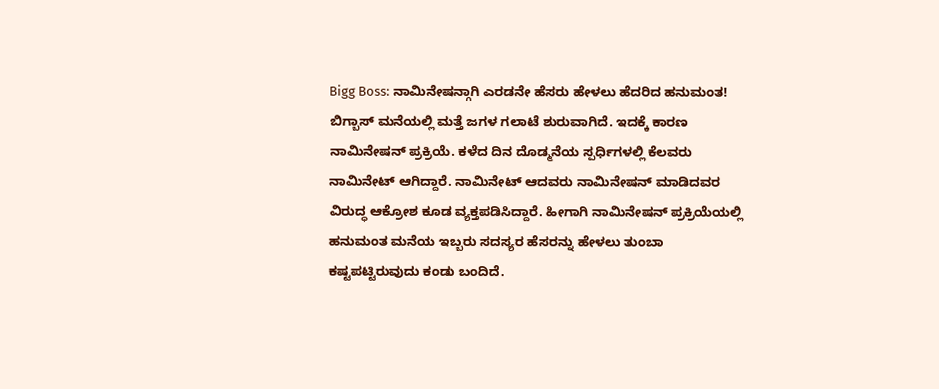Bigg Boss: ನಾಮಿನೇಷನ್ಗಾಗಿ ಎರಡನೇ ಹೆಸರು ಹೇಳಲು ಹೆದರಿದ ಹನುಮಂತ!
ಬಿಗ್ಬಾಸ್ ಮನೆಯಲ್ಲಿ ಮತ್ತೆ ಜಗಳ ಗಲಾಟೆ ಶುರುವಾಗಿದೆ. ಇದಕ್ಕೆ ಕಾರಣ ನಾಮಿನೇಷನ್ ಪ್ರಕ್ರಿಯೆ. ಕಳೆದ ದಿನ ದೊಡ್ಮನೆಯ ಸ್ಪರ್ಧಿಗಳಲ್ಲಿ ಕೆಲವರು ನಾಮಿನೇಟ್ ಆಗಿದ್ದಾರೆ. ನಾಮಿನೇಟ್ ಆದವರು ನಾಮಿನೇಷನ್ ಮಾಡಿದವರ ವಿರುದ್ಧ ಆಕ್ರೋಶ ಕೂಡ ವ್ಯಕ್ತಪಡಿಸಿದ್ದಾರೆ. ಹೀಗಾಗಿ ನಾಮಿನೇಷನ್ ಪ್ರಕ್ರಿಯೆಯಲ್ಲಿ ಹನುಮಂತ ಮನೆಯ ಇಬ್ಬರು ಸದಸ್ಯರ ಹೆಸರನ್ನು ಹೇಳಲು ತುಂಬಾ ಕಷ್ಟಪಟ್ಟಿರುವುದು ಕಂಡು ಬಂದಿದೆ.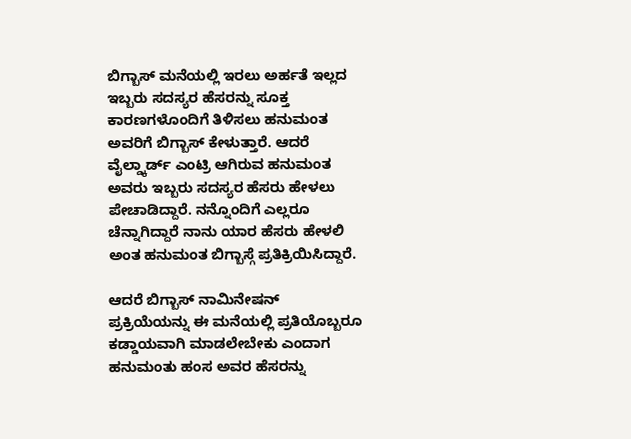ಬಿಗ್ಬಾಸ್ ಮನೆಯಲ್ಲಿ ಇರಲು ಅರ್ಹತೆ ಇಲ್ಲದ ಇಬ್ಬರು ಸದಸ್ಯರ ಹೆಸರನ್ನು ಸೂಕ್ತ ಕಾರಣಗಳೊಂದಿಗೆ ತಿಳಿಸಲು ಹನುಮಂತ ಅವರಿಗೆ ಬಿಗ್ಬಾಸ್ ಕೇಳುತ್ತಾರೆ. ಆದರೆ ವೈಲ್ಡ್ಕಾರ್ಡ್ ಎಂಟ್ರಿ ಆಗಿರುವ ಹನುಮಂತ ಅವರು ಇಬ್ಬರು ಸದಸ್ಯರ ಹೆಸರು ಹೇಳಲು ಪೇಚಾಡಿದ್ದಾರೆ. ನನ್ನೊಂದಿಗೆ ಎಲ್ಲರೂ ಚೆನ್ನಾಗಿದ್ದಾರೆ ನಾನು ಯಾರ ಹೆಸರು ಹೇಳಲಿ ಅಂತ ಹನುಮಂತ ಬಿಗ್ಬಾಸ್ಗೆ ಪ್ರತಿಕ್ರಿಯಿಸಿದ್ದಾರೆ.

ಆದರೆ ಬಿಗ್ಬಾಸ್ ನಾಮಿನೇಷನ್ ಪ್ರಕ್ರಿಯೆಯನ್ನು ಈ ಮನೆಯಲ್ಲಿ ಪ್ರತಿಯೊಬ್ಬರೂ ಕಡ್ಡಾಯವಾಗಿ ಮಾಡಲೇಬೇಕು ಎಂದಾಗ ಹನುಮಂತು ಹಂಸ ಅವರ ಹೆಸರನ್ನು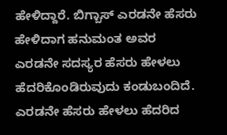ಹೇಳಿದ್ದಾರೆ. ಬಿಗ್ಬಾಸ್ ಎರಡನೇ ಹೆಸರು ಹೇಳಿದಾಗ ಹನುಮಂತ ಅವರ ಎರಡನೇ ಸದಸ್ಯರ ಹೆಸರು ಹೇಳಲು ಹೆದರಿಕೊಂಡಿರುವುದು ಕಂಡುಬಂದಿದೆ.
ಎರಡನೇ ಹೆಸರು ಹೇಳಲು ಹೆದರಿದ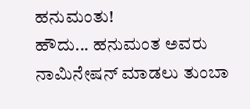ಹನುಮಂತು!
ಹೌದು... ಹನುಮಂತ ಅವರು ನಾಮಿನೇಷನ್ ಮಾಡಲು ತುಂಬಾ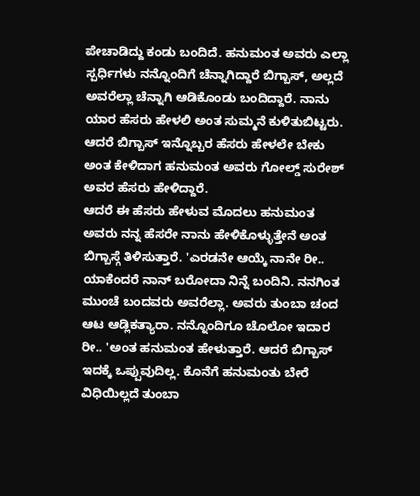ಪೇಚಾಡಿದ್ದು ಕಂಡು ಬಂದಿದೆ. ಹನುಮಂತ ಅವರು ಎಲ್ಲಾ ಸ್ಪರ್ಧಿಗಳು ನನ್ನೊಂದಿಗೆ ಚೆನ್ನಾಗಿದ್ದಾರೆ ಬಿಗ್ಬಾಸ್, ಅಲ್ಲದೆ ಅವರೆಲ್ಲಾ ಚೆನ್ನಾಗಿ ಆಡಿಕೊಂಡು ಬಂದಿದ್ದಾರೆ. ನಾನು ಯಾರ ಹೆಸರು ಹೇಳಲಿ ಅಂತ ಸುಮ್ಮನೆ ಕುಳಿತುಬಿಟ್ಟರು. ಆದರೆ ಬಿಗ್ಬಾಸ್ ಇನ್ನೊಬ್ಬರ ಹೆಸರು ಹೇಳಲೇ ಬೇಕು ಅಂತ ಕೇಳಿದಾಗ ಹನುಮಂತ ಅವರು ಗೋಲ್ಡ್ ಸುರೇಶ್ ಅವರ ಹೆಸರು ಹೇಳಿದ್ದಾರೆ.
ಆದರೆ ಈ ಹೆಸರು ಹೇಳುವ ಮೊದಲು ಹನುಮಂತ ಅವರು ನನ್ನ ಹೆಸರೇ ನಾನು ಹೇಳಿಕೊಳ್ಳುತ್ತೇನೆ ಅಂತ ಬಿಗ್ಬಾಸ್ಗೆ ತಿಳಿಸುತ್ತಾರೆ. 'ಎರಡನೇ ಆಯ್ಕೆ ನಾನೇ ರೀ.. ಯಾಕೆಂದರೆ ನಾನ್ ಬರೋದಾ ನಿನ್ನೆ ಬಂದಿನಿ. ನನಗಿಂತ ಮುಂಚೆ ಬಂದವರು ಅವರೆಲ್ಲಾ. ಅವರು ತುಂಬಾ ಚಂದ ಆಟ ಆಡ್ಲಿಕತ್ಯಾರಾ. ನನ್ನೊಂದಿಗೂ ಚೊಲೋ ಇದಾರ ರೀ.. 'ಅಂತ ಹನುಮಂತ ಹೇಳುತ್ತಾರೆ. ಆದರೆ ಬಿಗ್ಬಾಸ್ ಇದಕ್ಕೆ ಒಪ್ಪುವುದಿಲ್ಲ. ಕೊನೆಗೆ ಹನುಮಂತು ಬೇರೆ ವಿಧಿಯಿಲ್ಲದೆ ತುಂಬಾ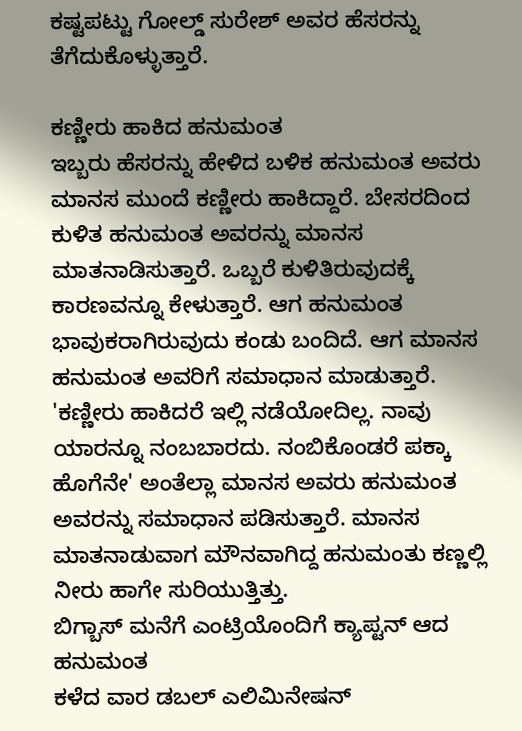ಕಷ್ಟಪಟ್ಟು ಗೋಲ್ಡ್ ಸುರೇಶ್ ಅವರ ಹೆಸರನ್ನು ತೆಗೆದುಕೊಳ್ಳುತ್ತಾರೆ.

ಕಣ್ಣೀರು ಹಾಕಿದ ಹನುಮಂತ
ಇಬ್ಬರು ಹೆಸರನ್ನು ಹೇಳಿದ ಬಳಿಕ ಹನುಮಂತ ಅವರು ಮಾನಸ ಮುಂದೆ ಕಣ್ಣೀರು ಹಾಕಿದ್ದಾರೆ. ಬೇಸರದಿಂದ ಕುಳಿತ ಹನುಮಂತ ಅವರನ್ನು ಮಾನಸ ಮಾತನಾಡಿಸುತ್ತಾರೆ. ಒಬ್ಬರೆ ಕುಳಿತಿರುವುದಕ್ಕೆ ಕಾರಣವನ್ನೂ ಕೇಳುತ್ತಾರೆ. ಆಗ ಹನುಮಂತ ಭಾವುಕರಾಗಿರುವುದು ಕಂಡು ಬಂದಿದೆ. ಆಗ ಮಾನಸ ಹನುಮಂತ ಅವರಿಗೆ ಸಮಾಧಾನ ಮಾಡುತ್ತಾರೆ.
'ಕಣ್ಣೀರು ಹಾಕಿದರೆ ಇಲ್ಲಿ ನಡೆಯೋದಿಲ್ಲ. ನಾವು ಯಾರನ್ನೂ ನಂಬಬಾರದು. ನಂಬಿಕೊಂಡರೆ ಪಕ್ಕಾ ಹೊಗೆನೇ' ಅಂತೆಲ್ಲಾ ಮಾನಸ ಅವರು ಹನುಮಂತ ಅವರನ್ನು ಸಮಾಧಾನ ಪಡಿಸುತ್ತಾರೆ. ಮಾನಸ ಮಾತನಾಡುವಾಗ ಮೌನವಾಗಿದ್ದ ಹನುಮಂತು ಕಣ್ಣಲ್ಲಿ ನೀರು ಹಾಗೇ ಸುರಿಯುತ್ತಿತ್ತು.
ಬಿಗ್ಬಾಸ್ ಮನೆಗೆ ಎಂಟ್ರಿಯೊಂದಿಗೆ ಕ್ಯಾಪ್ಟನ್ ಆದ ಹನುಮಂತ
ಕಳೆದ ವಾರ ಡಬಲ್ ಎಲಿಮಿನೇಷನ್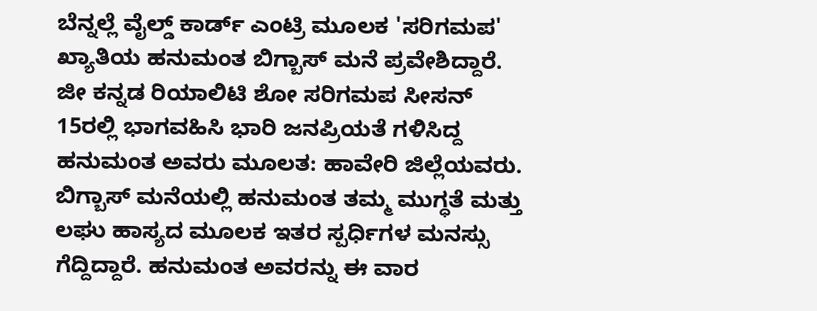ಬೆನ್ನಲ್ಲೆ ವೈಲ್ಡ್ ಕಾರ್ಡ್ ಎಂಟ್ರಿ ಮೂಲಕ 'ಸರಿಗಮಪ' ಖ್ಯಾತಿಯ ಹನುಮಂತ ಬಿಗ್ಬಾಸ್ ಮನೆ ಪ್ರವೇಶಿದ್ದಾರೆ. ಜೀ ಕನ್ನಡ ರಿಯಾಲಿಟಿ ಶೋ ಸರಿಗಮಪ ಸೀಸನ್ 15ರಲ್ಲಿ ಭಾಗವಹಿಸಿ ಭಾರಿ ಜನಪ್ರಿಯತೆ ಗಳಿಸಿದ್ದ ಹನುಮಂತ ಅವರು ಮೂಲತ: ಹಾವೇರಿ ಜಿಲ್ಲೆಯವರು.
ಬಿಗ್ಬಾಸ್ ಮನೆಯಲ್ಲಿ ಹನುಮಂತ ತಮ್ಮ ಮುಗ್ಧತೆ ಮತ್ತು ಲಘು ಹಾಸ್ಯದ ಮೂಲಕ ಇತರ ಸ್ಪರ್ಧಿಗಳ ಮನಸ್ಸು ಗೆದ್ದಿದ್ದಾರೆ. ಹನುಮಂತ ಅವರನ್ನು ಈ ವಾರ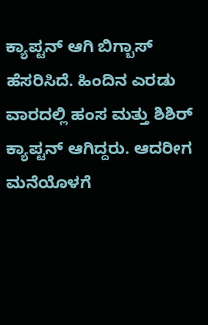ಕ್ಯಾಪ್ಟನ್ ಆಗಿ ಬಿಗ್ಬಾಸ್ ಹೆಸರಿಸಿದೆ. ಹಿಂದಿನ ಎರಡು ವಾರದಲ್ಲಿ ಹಂಸ ಮತ್ತು ಶಿಶಿರ್ ಕ್ಯಾಪ್ಟನ್ ಆಗಿದ್ದರು. ಆದರೀಗ ಮನೆಯೊಳಗೆ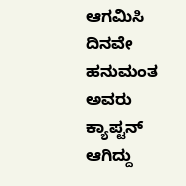ಆಗಮಿಸಿ ದಿನವೇ ಹನುಮಂತ ಅವರು ಕ್ಯಾಪ್ಟನ್ ಆಗಿದ್ದು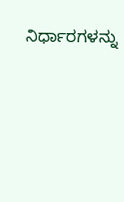ನಿರ್ಧಾರಗಳನ್ನು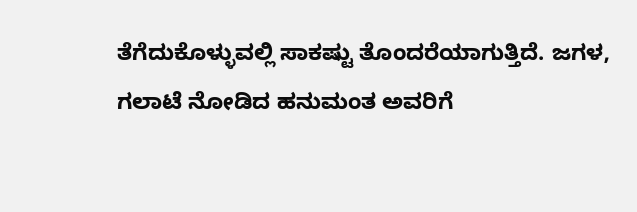ತೆಗೆದುಕೊಳ್ಳುವಲ್ಲಿ ಸಾಕಷ್ಟು ತೊಂದರೆಯಾಗುತ್ತಿದೆ. ಜಗಳ, ಗಲಾಟೆ ನೋಡಿದ ಹನುಮಂತ ಅವರಿಗೆ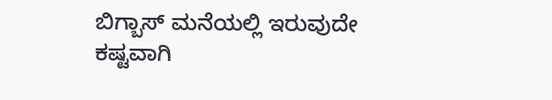ಬಿಗ್ಬಾಸ್ ಮನೆಯಲ್ಲಿ ಇರುವುದೇ ಕಷ್ಟವಾಗಿ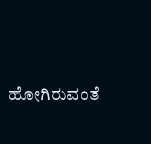ಹೋಗಿರುವಂತೆ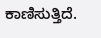ಕಾಣಿಸುತ್ತಿದೆ.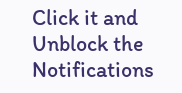Click it and Unblock the Notifications